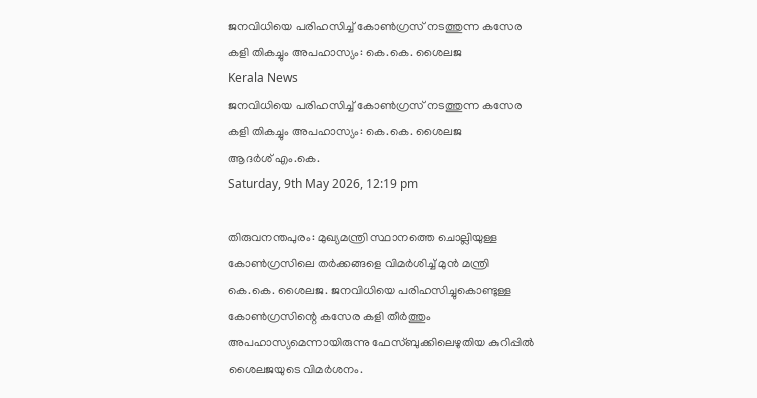ജനവിധിയെ പരിഹസിച്ച് കോണ്‍ഗ്രസ് നടത്തുന്ന കസേര കളി തികച്ചും അപഹാസ്യം: കെ.കെ. ശൈലജ
Kerala News
ജനവിധിയെ പരിഹസിച്ച് കോണ്‍ഗ്രസ് നടത്തുന്ന കസേര കളി തികച്ചും അപഹാസ്യം: കെ.കെ. ശൈലജ
ആദര്‍ശ് എം.കെ.
Saturday, 9th May 2026, 12:19 pm

തിരുവനന്തപുരം: മുഖ്യമന്ത്രി സ്ഥാനത്തെ ചൊല്ലിയുള്ള കോണ്‍ഗ്രസിലെ തര്‍ക്കങ്ങളെ വിമര്‍ശിച്ച് മുന്‍ മന്ത്രി കെ.കെ. ശൈലജ. ജനവിധിയെ പരിഹസിച്ചുകൊണ്ടുള്ള കോണ്‍ഗ്രസിന്റെ കസേര കളി തീര്‍ത്തും അപഹാസ്യമെന്നായിരുന്നു ഫേസ്ബുക്കിലെഴുതിയ കുറിപ്പില്‍ ശൈലജയുടെ വിമര്‍ശനം.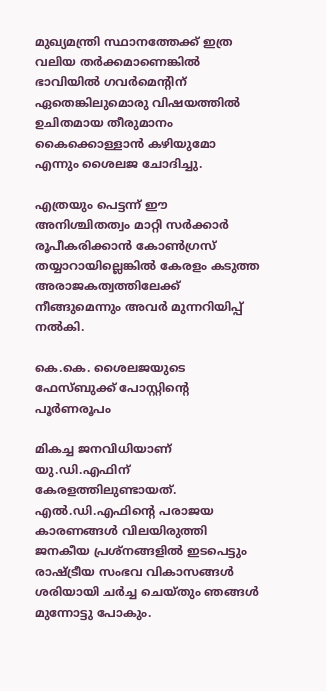മുഖ്യമന്ത്രി സ്ഥാനത്തേക്ക് ഇത്ര വലിയ തര്‍ക്കമാണെങ്കില്‍ ഭാവിയില്‍ ഗവര്‍മെന്റിന് ഏതെങ്കിലുമൊരു വിഷയത്തില്‍ ഉചിതമായ തീരുമാനം കൈക്കൊള്ളാന്‍ കഴിയുമോ എന്നും ശൈലജ ചോദിച്ചു.

എത്രയും പെട്ടന്ന് ഈ അനിശ്ചിതത്വം മാറ്റി സര്‍ക്കാര്‍ രൂപീകരിക്കാന്‍ കോണ്‍ഗ്രസ് തയ്യാറായില്ലെങ്കില്‍ കേരളം കടുത്ത അരാജകത്വത്തിലേക്ക് നീങ്ങുമെന്നും അവര്‍ മുന്നറിയിപ്പ് നല്‍കി.

കെ.കെ. ശൈലജയുടെ ഫേസ്ബുക്ക് പോസ്റ്റിന്റെ പൂര്‍ണരൂപം

മികച്ച ജനവിധിയാണ് യു.ഡി.എഫിന് കേരളത്തിലുണ്ടായത്. എല്‍.ഡി.എഫിന്റെ പരാജയ കാരണങ്ങള്‍ വിലയിരുത്തി ജനകീയ പ്രശ്നങ്ങളില്‍ ഇടപെട്ടും രാഷ്ട്രീയ സംഭവ വികാസങ്ങള്‍ ശരിയായി ചര്‍ച്ച ചെയ്തും ഞങ്ങള്‍ മുന്നോട്ടു പോകും.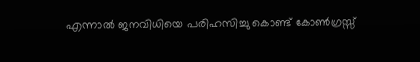എന്നാല്‍ ജനവിധിയെ പരിഹസിച്ചു കൊണ്ട് കോണ്‍ഗ്രസ്സ്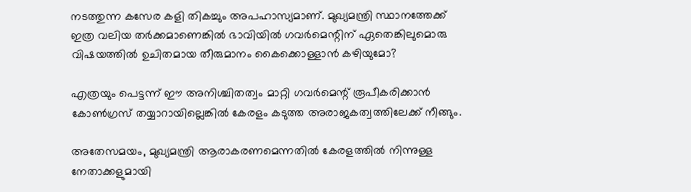നടത്തുന്ന കസേര കളി തികച്ചും അപഹാസ്യമാണ്. മുഖ്യമന്ത്രി സ്ഥാനത്തേക്ക് ഇത്ര വലിയ തര്‍ക്കമാണെങ്കില്‍ ഭാവിയില്‍ ഗവര്‍മെന്റിന് ഏതെങ്കിലുമൊരു വിഷയത്തില്‍ ഉചിതമായ തീരുമാനം കൈക്കൊള്ളാന്‍ കഴിയുമോ?

എത്രയും പെട്ടന്ന് ഈ അനിശ്ചിതത്വം മാറ്റി ഗവര്‍മെന്റ് രൂപീകരിക്കാന്‍ കോണ്‍ഗ്രസ് തയ്യാറായില്ലെങ്കില്‍ കേരളം കടുത്ത അരാജകത്വത്തിലേക്ക് നീങ്ങും.

അതേസമയം, മുഖ്യമന്ത്രി ആരാകരണമെന്നതില്‍ കേരളത്തില്‍ നിന്നുള്ള നേതാക്കളുമായി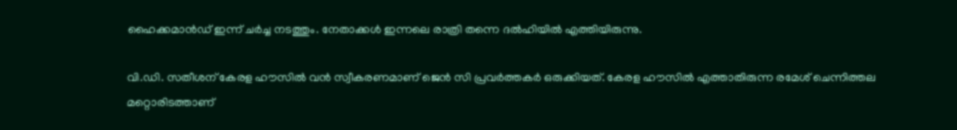ഹൈക്കമാന്‍ഡ് ഇന്ന് ചര്‍ച്ച നടത്തും. നേതാക്കള്‍ ഇന്നലെ രാത്രി തന്നെ ദല്‍ഹിയില്‍ എത്തിയിരുന്നു.

വി.ഡി. സതീശന് കേരള ഹൗസില്‍ വന്‍ സ്വീകരണമാണ് ജെന്‍ സി പ്രവര്‍ത്തകര്‍ ഒരുക്കിയത്. കേരള ഹൗസില്‍ എത്താതിരുന്ന രമേശ് ചെന്നിത്തല മറ്റൊരിടത്താണ്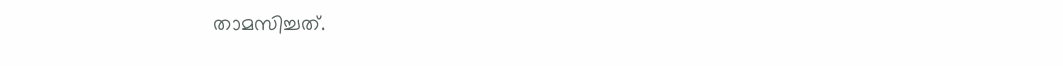താമസിച്ചത്.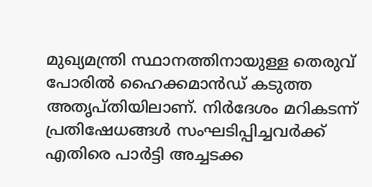മുഖ്യമന്ത്രി സ്ഥാനത്തിനായുള്ള തെരുവ് പോരില്‍ ഹൈക്കമാന്‍ഡ് കടുത്ത അതൃപ്തിയിലാണ്. നിര്‍ദേശം മറികടന്ന് പ്രതിഷേധങ്ങള്‍ സംഘടിപ്പിച്ചവര്‍ക്ക് എതിരെ പാര്‍ട്ടി അച്ചടക്ക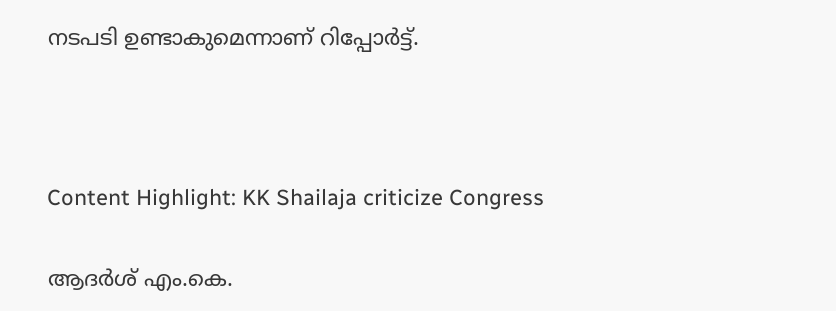നടപടി ഉണ്ടാകുമെന്നാണ് റിപ്പോര്‍ട്ട്.



Content Highlight: KK Shailaja criticize Congress

ആദര്‍ശ് എം.കെ.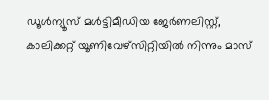ഡൂള്‍ന്യൂസ് മള്‍ട്ടിമീഡിയ ജേര്‍ണലിസ്റ്റ്, കാലിക്കറ്റ് യൂണിവേഴ്സിറ്റിയില്‍ നിന്നും മാസ്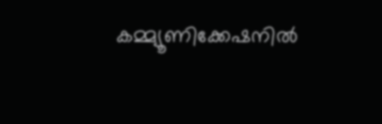കമ്മ്യൂണിക്കേഷനില്‍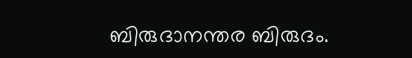ബിരുദാനന്തര ബിരുദം.